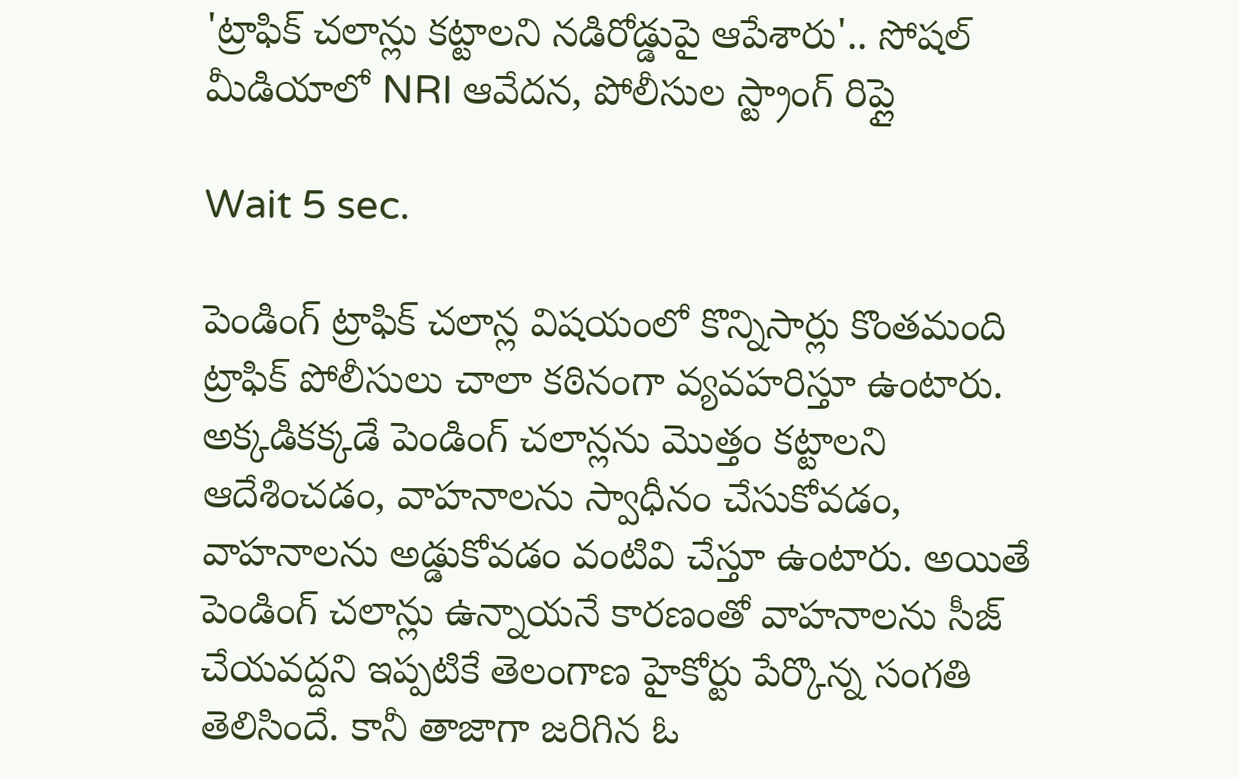'ట్రాఫిక్ చలాన్లు కట్టాలని నడిరోడ్డుపై ఆపేశారు'.. సోషల్ మీడియాలో NRI ఆవేదన, పోలీసుల స్ట్రాంగ్ రిప్లై

Wait 5 sec.

పెండింగ్ ట్రాఫిక్ చలాన్ల విషయంలో కొన్నిసార్లు కొంతమంది ట్రాఫిక్ పోలీసులు చాలా కఠినంగా వ్యవహరిస్తూ ఉంటారు. అక్కడికక్కడే పెండింగ్ చలాన్లను మొత్తం కట్టాలని ఆదేశించడం, వాహనాలను స్వాధీనం చేసుకోవడం, వాహనాలను అడ్డుకోవడం వంటివి చేస్తూ ఉంటారు. అయితే పెండింగ్ చలాన్లు ఉన్నాయనే కారణంతో వాహనాలను సీజ్ చేయవద్దని ఇప్పటికే తెలంగాణ హైకోర్టు పేర్కొన్న సంగతి తెలిసిందే. కానీ తాజాగా జరిగిన ఓ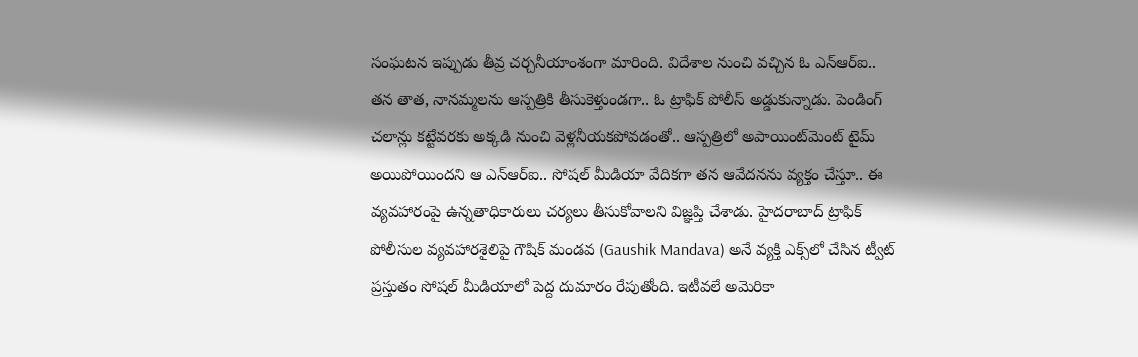సంఘటన ఇప్పుడు తీవ్ర చర్చనీయాంశంగా మారింది. విదేశాల నుంచి వచ్చిన ఓ ఎన్ఆర్ఐ.. తన తాత, నానమ్మలను ఆస్పత్రికి తీసుకెళ్తుండగా.. ఓ ట్రాఫిక్ పోలీస్ అడ్డుకున్నాడు. పెండింగ్ చలాన్లు కట్టేవరకు అక్కడి నుంచి వెళ్లనీయకపోవడంతో.. ఆస్పత్రిలో అపాయింట్‌మెంట్ టైమ్ అయిపోయిందని ఆ ఎన్ఆర్ఐ.. సోషల్ మీడియా వేదికగా తన ఆవేదనను వ్యక్తం చేస్తూ.. ఈ వ్యవహారంపై ఉన్నతాధికారులు చర్యలు తీసుకోవాలని విజ్ఞప్తి చేశాడు. హైదరాబాద్ ట్రాఫిక్ పోలీసుల వ్యవహారశైలిపై గౌషిక్ మండవ (Gaushik Mandava) అనే వ్యక్తి ఎక్స్‌లో చేసిన ట్వీట్ ప్రస్తుతం సోషల్ మీడియాలో పెద్ద దుమారం రేపుతోంది. ఇటీవలే అమెరికా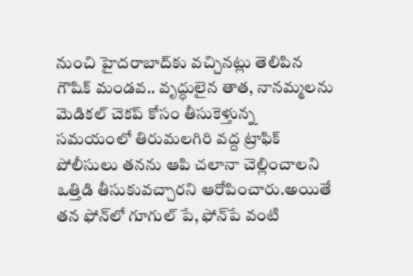నుంచి హైదరాబాద్‌కు వచ్చినట్లు తెలిపిన గౌషిక్ మండవ.. వృద్ధులైన తాత, నానమ్మలను మెడికల్ చెకప్‌ కోసం తీసుకెళ్తున్న సమయంలో తిరుమలగిరి వద్ద ట్రాఫిక్ పోలీసులు తనను ఆపి చలానా చెల్లించాలని ఒత్తిడి తీసుకువచ్చారని ఆరోపించారు.అయితే తన ఫోన్‌లో గూగుల్ పే, ఫోన్‌పే వంటి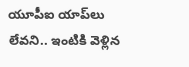యూపీఐ యాప్‌లు లేవని.. ఇంటికి వెళ్లిన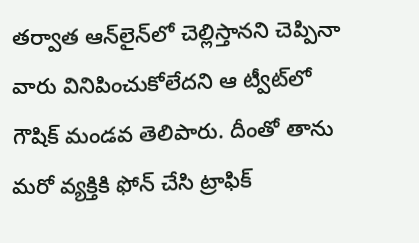తర్వాత ఆన్‌లైన్‌లో చెల్లిస్తానని చెప్పినా వారు వినిపించుకోలేదని ఆ ట్వీట్‌లో గౌషిక్ మండవ తెలిపారు. దీంతో తాను మరో వ్యక్తికి ఫోన్ చేసి ట్రాఫిక్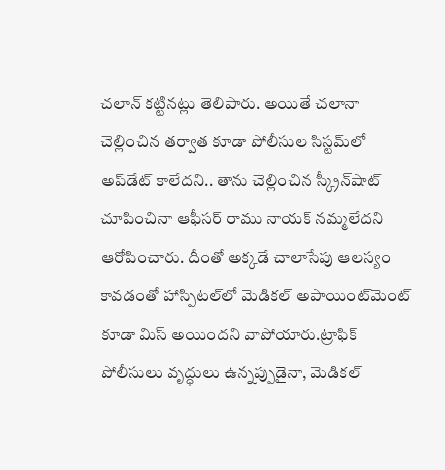చలాన్ కట్టినట్లు తెలిపారు. అయితే చలానా చెల్లించిన తర్వాత కూడా పోలీసుల సిస్టమ్‌లో అప్‌డేట్ కాలేదని.. తాను చెల్లించిన స్క్రీన్‌షాట్ చూపించినా ఆఫీసర్ రాము నాయక్ నమ్మలేదని ఆరోపించారు. దీంతో అక్కడే చాలాసేపు ఆలస్యం కావడంతో హాస్పిటల్‌లో మెడికల్ అపాయింట్‌మెంట్ కూడా మిస్ అయిందని వాపోయారు.ట్రాఫిక్ పోలీసులు వృద్ధులు ఉన్నప్పుడైనా, మెడికల్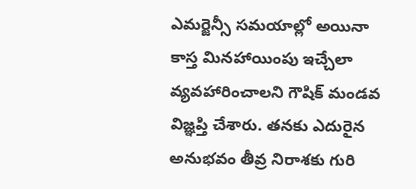ఎమర్జెన్సీ సమయాల్లో అయినా కాస్త మినహాయింపు ఇచ్చేలా వ్యవహారించాలని గౌషిక్ మండవ విజ్ఞప్తి చేశారు. తనకు ఎదురైన అనుభవం తీవ్ర నిరాశకు గురి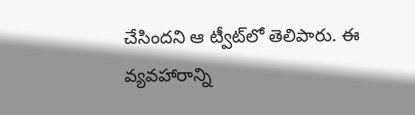చేసిందని ఆ ట్వీట్‌లో తెలిపారు. ఈ వ్యవహారాన్ని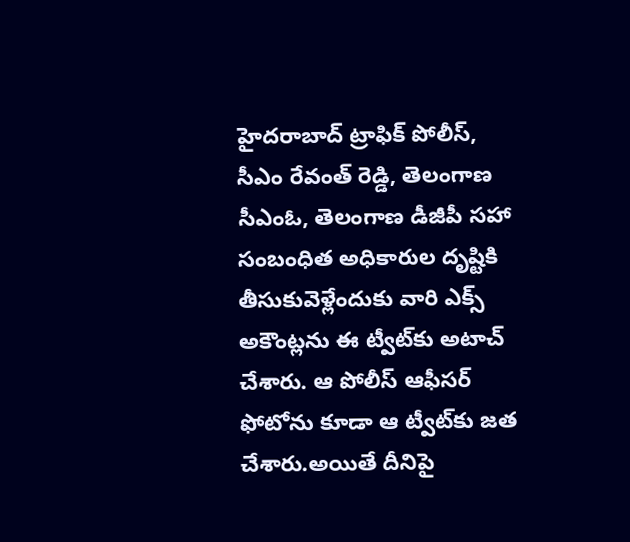హైదరాబాద్ ట్రాఫిక్ పోలీస్, సీఎం రేవంత్ రెడ్డి, తెలంగాణ సీఎంఓ, తెలంగాణ డీజీపీ సహా సంబంధిత అధికారుల దృష్టికి తీసుకువెళ్లేందుకు వారి ఎక్స్ అకౌంట్లను ఈ ట్వీట్‌కు అటాచ్ చేశారు. ఆ పోలీస్ ఆఫీసర్ ఫోటోను కూడా ఆ ట్వీట్‌కు జత చేశారు.అయితే దీనిపై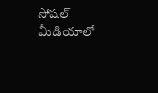సోషల్ మీడియాలో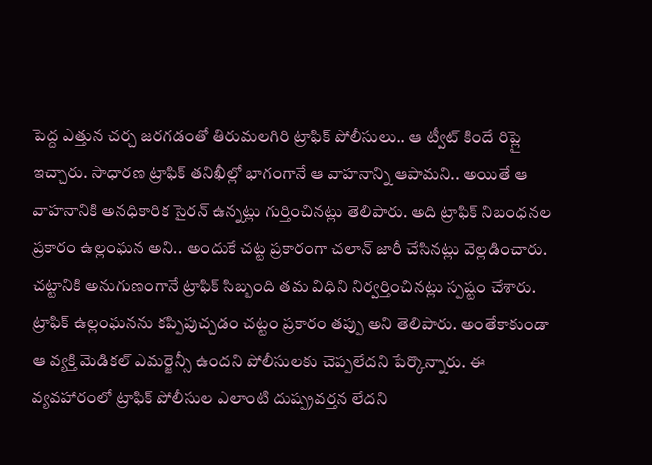పెద్ద ఎత్తున చర్చ జరగడంతో తిరుమలగిరి ట్రాఫిక్ పోలీసులు.. ఆ ట్వీట్ కిందే రిప్లై ఇచ్చారు. సాధారణ ట్రాఫిక్ తనిఖీల్లో భాగంగానే ఆ వాహనాన్ని ఆపామని.. అయితే ఆ వాహనానికి అనధికారిక సైరన్‌ ఉన్నట్లు గుర్తించినట్లు తెలిపారు. అది ట్రాఫిక్ నిబంధనల ప్రకారం ఉల్లంఘన అని.. అందుకే చట్ట ప్రకారంగా చలాన్ జారీ చేసినట్లు వెల్లడించారు. చట్టానికి అనుగుణంగానే ట్రాఫిక్ సిబ్బంది తమ విధిని నిర్వర్తించినట్లు స్పష్టం చేశారు. ట్రాఫిక్ ఉల్లంఘనను కప్పిపుచ్చడం చట్టం ప్రకారం తప్పు అని తెలిపారు. అంతేకాకుండా ఆ వ్యక్తి మెడికల్ ఎమర్జెన్సీ ఉందని పోలీసులకు చెప్పలేదని పేర్కొన్నారు. ఈ వ్యవహారంలో ట్రాఫిక్ పోలీసుల ఎలాంటి దుష్ప్రవర్తన లేదని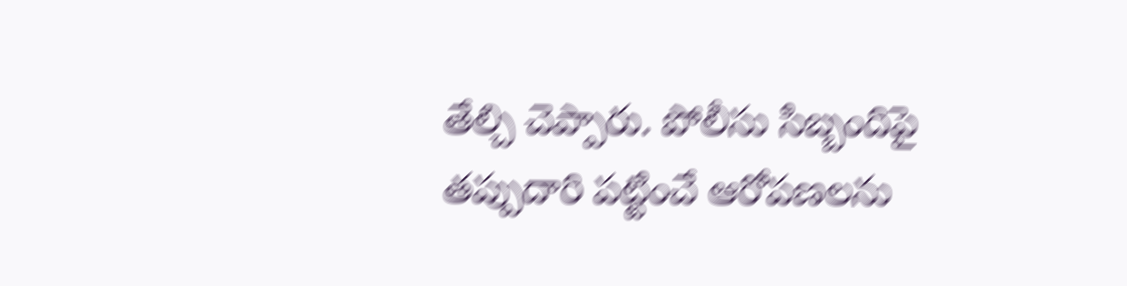తేల్చి చెప్పారు. పోలీసు సిబ్బందిపై తప్పుదారి పట్టించే ఆరోపణలను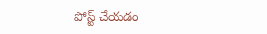పోస్ట్ చేయడం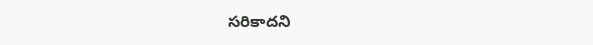సరికాదని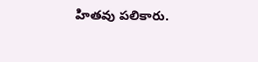హితవు పలికారు.